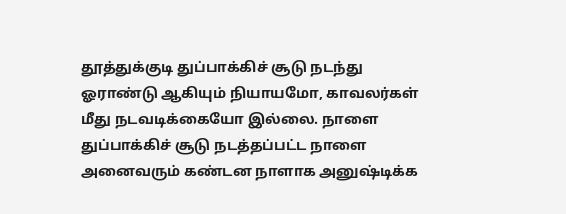தூத்துக்குடி துப்பாக்கிச் சூடு நடந்து ஓராண்டு ஆகியும் நியாயமோ, காவலர்கள் மீது நடவடிக்கையோ இல்லை. நாளை துப்பாக்கிச் சூடு நடத்தப்பட்ட நாளை அனைவரும் கண்டன நாளாக அனுஷ்டிக்க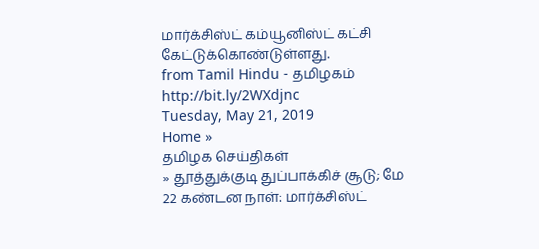மார்க்சிஸ்ட் கம்யூனிஸ்ட் கட்சி கேட்டுக்கொண்டுள்ளது.
from Tamil Hindu - தமிழகம் http://bit.ly/2WXdjnc
Tuesday, May 21, 2019
Home »
தமிழக செய்திகள்
» தூத்துக்குடி துப்பாக்கிச் சூடு; மே 22 கண்டன நாள்: மார்க்சிஸ்ட்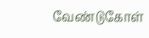வேண்டுகோள்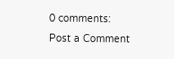0 comments:
Post a Comment